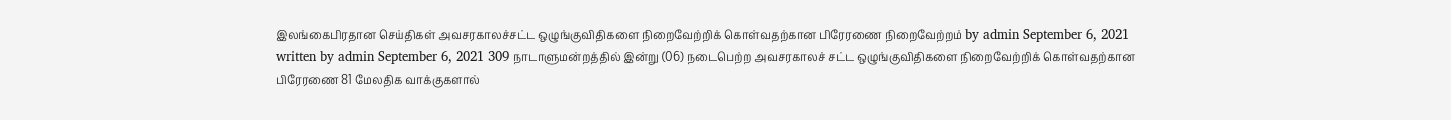இலங்கைபிரதான செய்திகள் அவசரகாலச்சட்ட ஒழுங்குவிதிகளை நிறைவேற்றிக் கொள்வதற்கான பிரேரணை நிறைவேற்றம் by admin September 6, 2021 written by admin September 6, 2021 309 நாடாளுமன்றத்தில் இன்று (06) நடைபெற்ற அவசரகாலச் சட்ட ஒழுங்குவிதிகளை நிறைவேற்றிக் கொள்வதற்கான பிரேரணை 81 மேலதிக வாக்குகளால்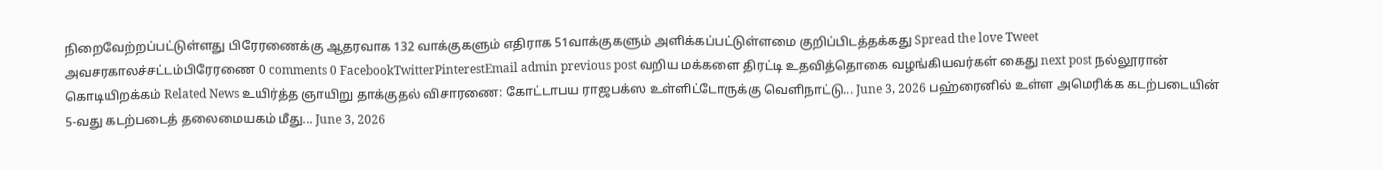நிறைவேற்றப்பட்டுள்ளது பிரேரணைக்கு ஆதரவாக 132 வாக்குகளும் எதிராக 51வாக்குகளும் அளிக்கப்பட்டுள்ளமை குறிப்பிடத்தக்கது Spread the love Tweet அவசரகாலச்சட்டம்பிரேரணை 0 comments 0 FacebookTwitterPinterestEmail admin previous post வறிய மக்களை திரட்டி உதவித்தொகை வழங்கியவர்கள் கைது next post நல்லூரான் கொடியிறக்கம் Related News உயிர்த்த ஞாயிறு தாக்குதல் விசாரணை: கோட்டாபய ராஜபக்ஸ உள்ளிட்டோருக்கு வெளிநாட்டு... June 3, 2026 பஹ்ரைனில் உள்ள அமெரிக்க கடற்படையின் 5-வது கடற்படைத் தலைமையகம் மீது... June 3, 2026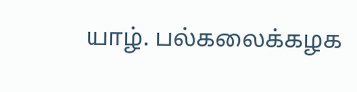யாழ். பல்கலைக்கழக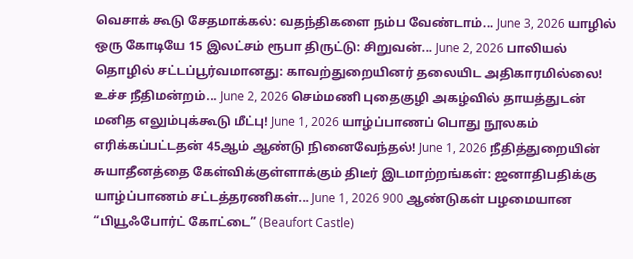வெசாக் கூடு சேதமாக்கல்: வதந்திகளை நம்ப வேண்டாம்... June 3, 2026 யாழில் ஒரு கோடியே 15 இலட்சம் ரூபா திருட்டு: சிறுவன்... June 2, 2026 பாலியல் தொழில் சட்டப்பூர்வமானது: காவற்துறையினர் தலையிட அதிகாரமில்லை! உச்ச நீதிமன்றம்... June 2, 2026 செம்மணி புதைகுழி அகழ்வில் தாயத்துடன் மனித எலும்புக்கூடு மீட்பு! June 1, 2026 யாழ்ப்பாணப் பொது நூலகம் எரிக்கப்பட்டதன் 45ஆம் ஆண்டு நினைவேந்தல்! June 1, 2026 நீதித்துறையின் சுயாதீனத்தை கேள்விக்குள்ளாக்கும் திடீர் இடமாற்றங்கள்: ஜனாதிபதிக்கு யாழ்ப்பாணம் சட்டத்தரணிகள்... June 1, 2026 900 ஆண்டுகள் பழமையான “பியூஃபோர்ட் கோட்டை” (Beaufort Castle)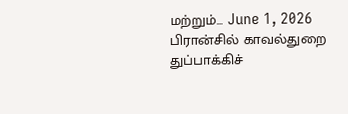மற்றும்... June 1, 2026 பிரான்சில் காவல்துறை துப்பாக்கிச்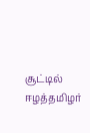சூட்டில் ஈழத்தமிழர்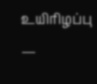உயிரிழப்பு —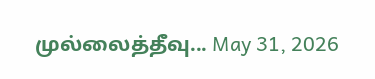முல்லைத்தீவு... May 31, 2026